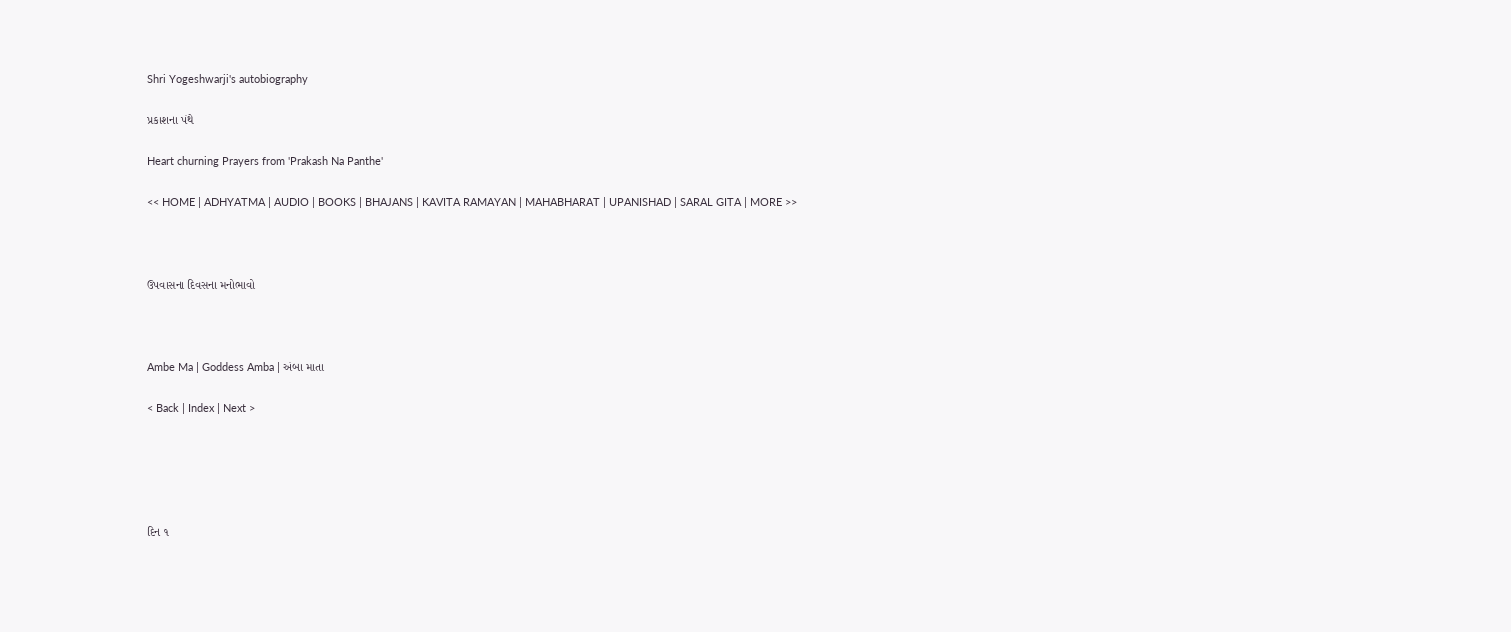Shri Yogeshwarji's autobiography

પ્રકાશના પંથે

Heart churning Prayers from 'Prakash Na Panthe'

<< HOME | ADHYATMA | AUDIO | BOOKS | BHAJANS | KAVITA RAMAYAN | MAHABHARAT | UPANISHAD | SARAL GITA | MORE >>



ઉપવાસના દિવસના મનોભાવો



Ambe Ma | Goddess Amba | અંબા માતા

< Back | Index | Next >





દિન ૧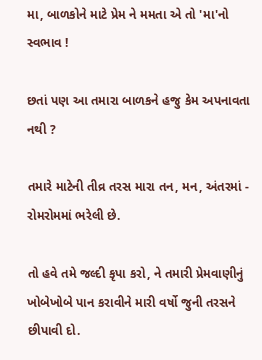મા, બાળકોને માટે પ્રેમ ને મમતા એ તો 'મા'નો સ્વભાવ !

છતાં પણ આ તમારા બાળકને હજુ કેમ અપનાવતા નથી ?

તમારે માટેની તીવ્ર તરસ મારા તન, મન, અંતરમાં - રોમરોમમાં ભરેલી છે.

તો હવે તમે જલ્દી કૃપા કરો, ને તમારી પ્રેમવાણીનું ખોબેખોબે પાન કરાવીને મારી વર્ષો જુની તરસને છીપાવી દો.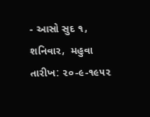- આસો સુદ ૧, શનિવાર,  મહુવા તારીખ: ૨૦-૯-૧૯૫૨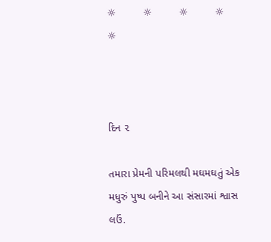☼         ☼         ☼         ☼         ☼



દિન ૨

તમારા પ્રેમની પરિમલથી મઘમઘતું એક મધુરું પુષ્પ બનીને આ સંસારમાં શ્વાસ લઉં.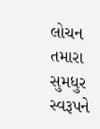લોચન તમારા સુમધુર સ્વરૂપને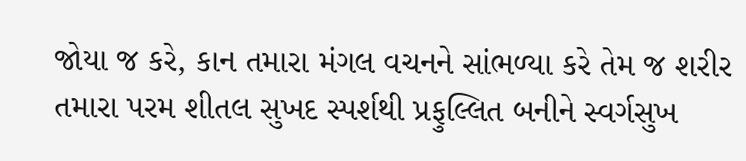જોયા જ કરે, કાન તમારા મંગલ વચનને સાંભળ્યા કરે તેમ જ શરીર તમારા પરમ શીતલ સુખદ સ્પર્શથી પ્રફુલ્લિત બનીને સ્વર્ગસુખ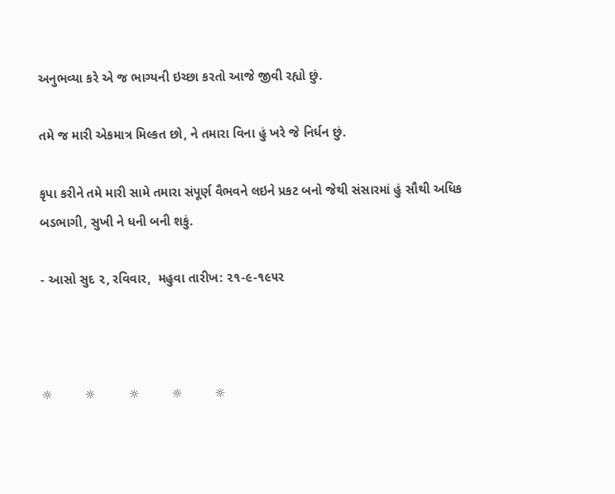અનુભવ્યા કરે એ જ ભાગ્યની ઇચ્છા કરતો આજે જીવી રહ્યો છું.

તમે જ મારી એકમાત્ર મિલ્કત છો, ને તમારા વિના હું ખરે જે નિર્ધન છું.

કૃપા કરીને તમે મારી સામે તમારા સંપૂર્ણ વૈભવને લઇને પ્રકટ બનો જેથી સંસારમાં હું સૌથી અધિક બડભાગી, સુખી ને ધની બની શકું.

- આસો સુદ ૨, રવિવાર,  મહુવા તારીખ: ૨૧-૯-૧૯૫૨



☼         ☼         ☼         ☼         ☼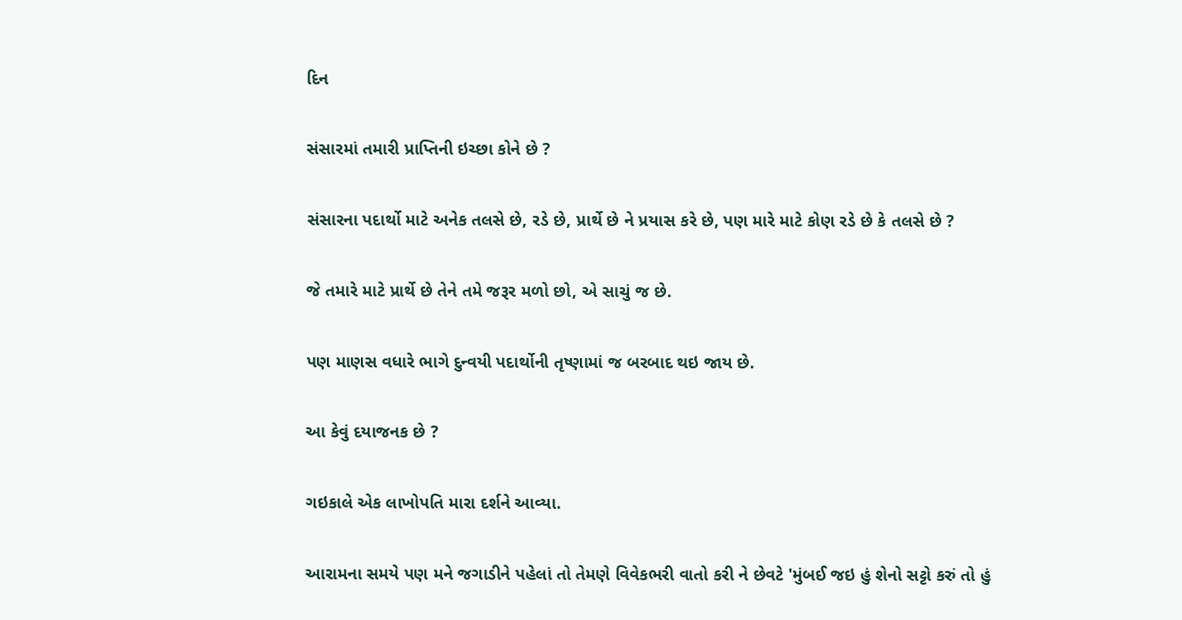દિન

સંસારમાં તમારી પ્રાપ્તિની ઇચ્છા કોને છે ?

સંસારના પદાર્થો માટે અનેક તલસે છે, રડે છે, પ્રાર્થે છે ને પ્રયાસ કરે છે, પણ મારે માટે કોણ રડે છે કે તલસે છે ?

જે તમારે માટે પ્રાર્થે છે તેને તમે જરૂર મળો છો, એ સાચું જ છે.

પણ માણસ વધારે ભાગે દુન્વયી પદાર્થોની તૃષ્ણામાં જ બરબાદ થઇ જાય છે.

આ કેવું દયાજનક છે ?

ગઇકાલે એક લાખોપતિ મારા દર્શને આવ્યા.

આરામના સમયે પણ મને જગાડીને પહેલાં તો તેમણે વિવેકભરી વાતો કરી ને છેવટે 'મુંબઈ જઇ હું શેનો સટ્ટો કરું તો હું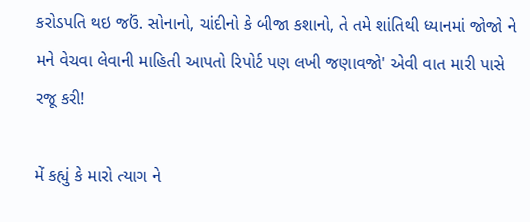કરોડપતિ થઇ જઉં. સોનાનો, ચાંદીનો કે બીજા કશાનો, તે તમે શાંતિથી ધ્યાનમાં જોજો ને મને વેચવા લેવાની માહિતી આપતો રિપોર્ટ પણ લખી જણાવજો' એવી વાત મારી પાસે રજૂ કરી!

મેં કહ્યું કે મારો ત્યાગ ને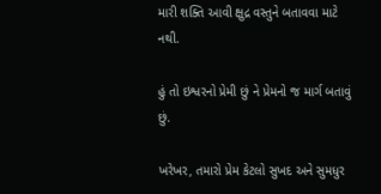મારી શક્તિ આવી ક્ષુદ્ર વસ્તુને બતાવવા માટે નથી.

હું તો ઇશ્વરનો પ્રેમી છું ને પ્રેમનો જ માર્ગ બતાવું છું.

ખરેખર, તમારો પ્રેમ કેટલો સુખદ અને સુમધુર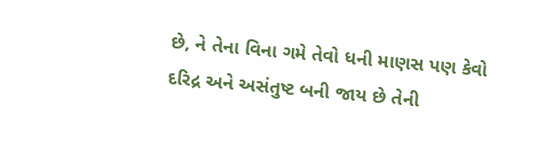છે, ને તેના વિના ગમે તેવો ધની માણસ પણ કેવો દરિદ્ર અને અસંતુષ્ટ બની જાય છે તેની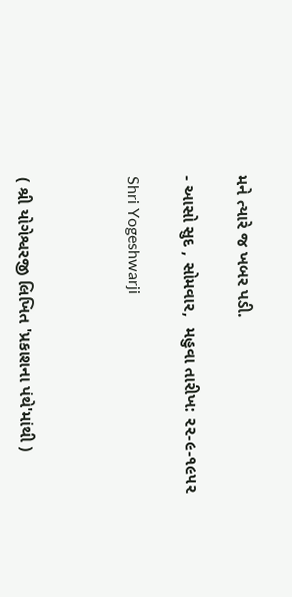મને ત્યારે જ ખબર પડી.

- આસો સુદ , સોમવાર,  મહુવા તારીખ: ૨૨-૯-૧૯૫૨

Shri Yogeshwarji



( શ્રી યોગેશ્વરજી લિખિત 'પ્રકાશના પંથે'માંથી )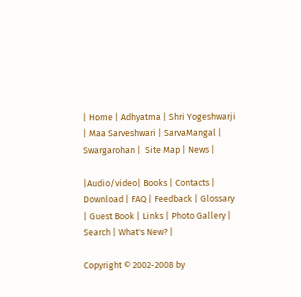| Home | Adhyatma | Shri Yogeshwarji | Maa Sarveshwari | SarvaMangal | Swargarohan |  Site Map | News |

|Audio/video| Books | Contacts | Download | FAQ | Feedback | Glossary | Guest Book | Links | Photo Gallery | Search | What's New? |

Copyright © 2002-2008 by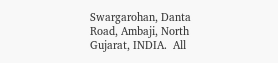Swargarohan, Danta Road, Ambaji, North Gujarat, INDIA.  All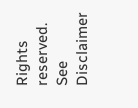Rights reserved. See Disclaimer